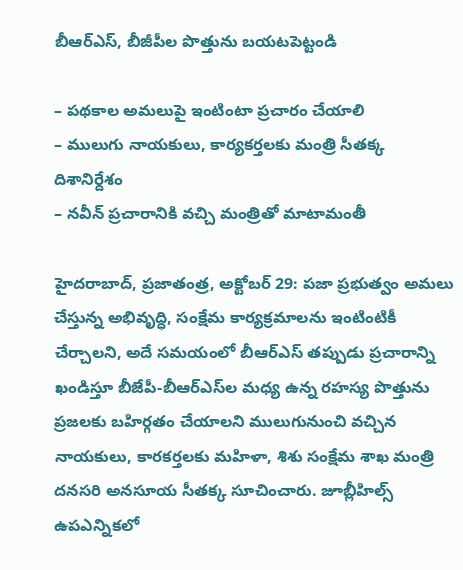బీఆర్‌ఎస్‌, బీజీపీల పొత్తును బ‌య‌ట‌పెట్టండి

– పథకాల అమలుపై ఇంటింటా ప్రచారం చేయాలి
– ములుగు నాయకులు, కార్యకర్తలకు మంత్రి సీతక్క దిశానిర్దేశం
– నవీన్‌ ప్రచారానికి వచ్చి మంత్రితో మాటామంతీ

హైదరాబాద్‌, ప్రజాతంత్ర, అక్టోబర్‌ 29: పజా ప్రభుత్వం అమలు చేస్తున్న అభివృద్ధి, సంక్షేమ కార్యక్రమాలను ఇంటింటికీ చేర్చాలని, అదే సమయంలో బీఆర్‌ఎస్‌ తప్పుడు ప్రచారాన్ని ఖండిస్తూ బీజేపీ-బీఆర్‌ఎస్‌ల మధ్య ఉన్న రహస్య పొత్తును ప్రజలకు బహిర్గతం చేయాలని ములుగునుంచి వచ్చిన నాయకులు, కారకర్తలకు మహిళా, శిశు సంక్షేమ శాఖ మంత్రి దనసరి అనసూయ సీతక్క సూచించారు. జూబ్లీహిల్స్‌ ఉపఎన్నికలో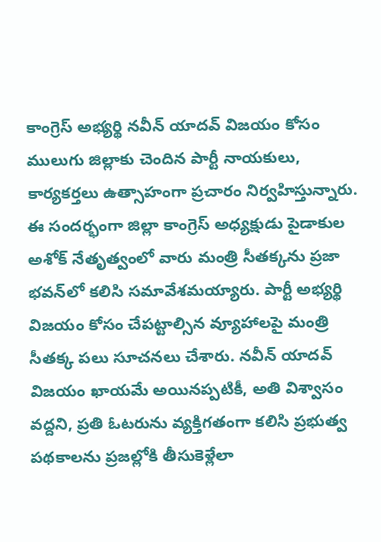కాంగ్రెస్‌ అభ్యర్థి నవీన్‌ యాదవ్‌ విజయం కోసం ములుగు జిల్లాకు చెందిన పార్టీ నాయకులు, కార్యకర్తలు ఉత్సాహంగా ప్రచారం నిర్వహిస్తున్నారు. ఈ సందర్భంగా జిల్లా కాంగ్రెస్‌ అధ్యక్షుడు పైడాకుల అశోక్‌ నేతృత్వంలో వారు మంత్రి సీతక్కను ప్రజా భవన్‌లో కలిసి సమావేశమయ్యారు. పార్టీ అభ్యర్థి విజయం కోసం చేపట్టాల్సిన వ్యూహాలపై మంత్రి సీతక్క పలు సూచనలు చేశారు. నవీన్‌ యాదవ్‌ విజయం ఖాయమే అయినప్పటికీ, అతి విశ్వాసం వద్దని, ప్రతి ఓటరును వ్యక్తిగతంగా కలిసి ప్రభుత్వ పథకాలను ప్రజల్లోకి తీసుకెళ్లేలా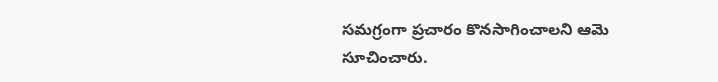సమగ్రంగా ప్రచారం కొనసాగించాలని ఆమె సూచించారు.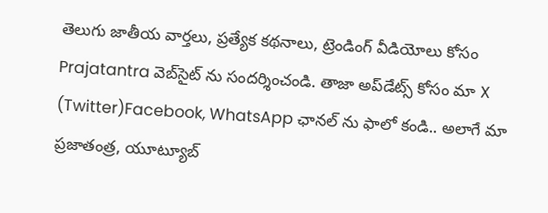తెలుగు జాతీయ వార్తలు, ప్రత్యేక కథనాలు, ట్రెండింగ్ వీడియోలు కోసం Prajatantra వెబ్‌సైట్ ను సందర్శించండి. తాజా అప్‌డేట్స్ కోసం మా X (Twitter)Facebook, WhatsApp ఛానల్ ను ఫాలో కండి.. అలాగే మా ప్రజాతంత్ర, యూట్యూబ్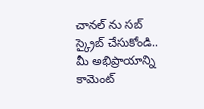చానల్ ను సబ్ స్క్రైబ్ చేసుకోండి..   మీ అభిప్రాయాన్ని కామెంట్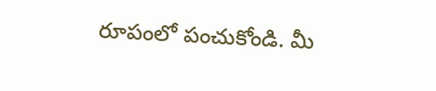రూపంలో పంచుకోండి. మీ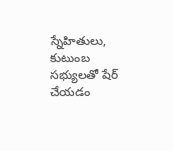స్నేహితులు, కుటుంబ సభ్యులతో షేర్ చేయడం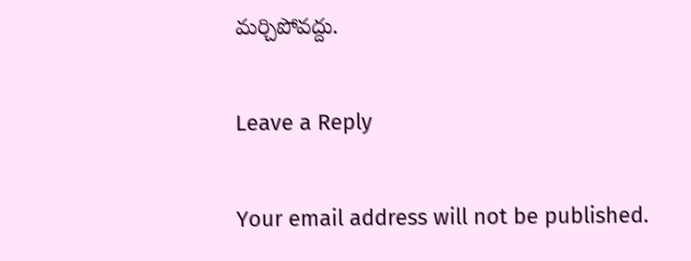మర్చిపోవద్దు.

Leave a Reply

Your email address will not be published.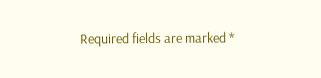Required fields are marked *